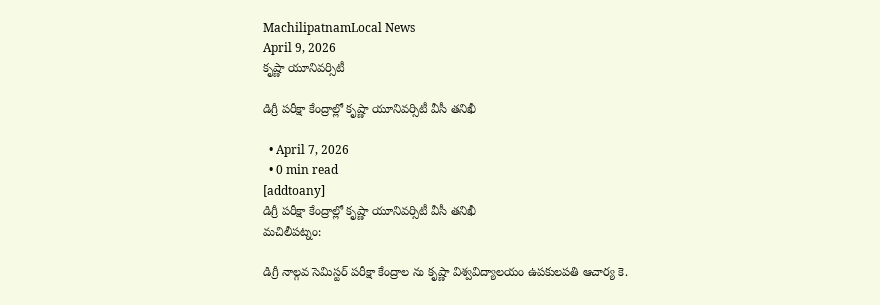MachilipatnamLocal News
April 9, 2026
కృష్ణా యూనివర్సిటీ

డిగ్రీ పరీక్షా కేంద్రాల్లో కృష్ణా యూనివర్సిటీ వీసీ తనిఖీ

  • April 7, 2026
  • 0 min read
[addtoany]
డిగ్రీ పరీక్షా కేంద్రాల్లో కృష్ణా యూనివర్సిటీ వీసీ తనిఖీ
మచిలీపట్నం:

డిగ్రీ నాల్గవ సెమిస్టర్ పరీక్షా కేంద్రాల ను కృష్ణా విశ్వవిద్యాలయం ఉపకులపతి ఆచార్య కె.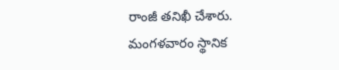రాంజీ తనిఖీ చేశారు. మంగళవారం స్థానిక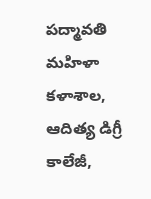పద్మావతి మహిళా కళాశాల, ఆదిత్య డిగ్రీ కాలేజీ,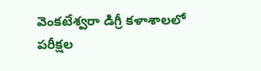వెంకటేశ్వరా డిగ్రీ కళాశాలలో పరీక్షల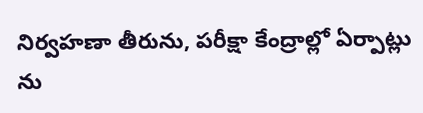నిర్వహణా తీరును, పరీక్షా కేంద్రాల్లో ఏర్పాట్లు ను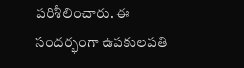పరిశీలించారు. ఈ సందర్భంగా ఉపకులపతి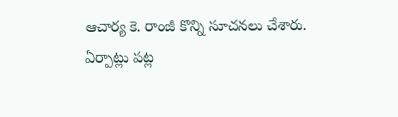ఆచార్య కె. రాంజీ కొన్ని సూచనలు చేశారు. ఏర్పాట్లు పట్ల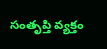సంతృప్తి వ్యక్తం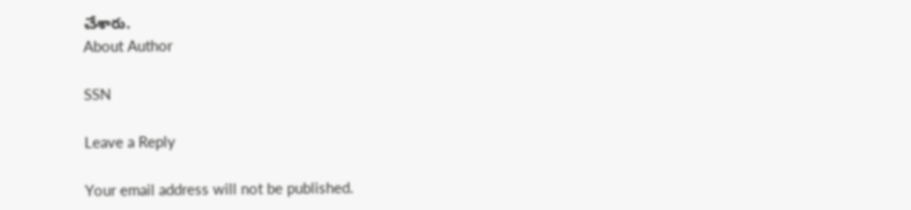చేశారు.
About Author

SSN

Leave a Reply

Your email address will not be published.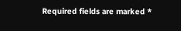Required fields are marked *